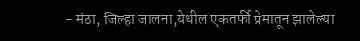- मंठा, जिल्हा जालना,येथील एकतर्फी प्रेमातून झालेल्या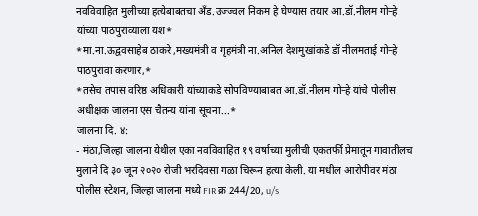नवविवाहित मुलीच्या हत्येबाबतचा अँड.उज्ज्वल निकम हे घेण्यास तयार आ.डॉ.नीलम गोऱ्हे यांच्या पाठपुराव्याला यश*
*मा.ना.ऊद्ववसाहेब ठाकरे ,मख्यमंत्री व गृहमंत्री ना.अनिल देशमुखांकडे डॉ नीलमताई गोऱ्हे पाठपुरावा करणार,*
*तसेच तपास वरिष्ठ अधिकारी यांच्याकडे सोपविण्याबाबत आ.डॉ.नीलम गोऱ्हे यांचे पोलीस अधीक्षक जालना एस चैतन्य यांना सूचना...*
जालना दि. ४:
- मंठा,जिल्हा जालना येथील एका नवविवाहित १९ वर्षाच्या मुलीची एकतर्फी प्रेमातून गावातीलच मुलाने दि ३० जून २०२० रोजी भरदिवसा गळा चिरून हत्या केली. या मधील आरोपीवर मंठा पोलीस स्टेशन, जिल्हा जालना मध्ये FIR क्र 244/20, u/s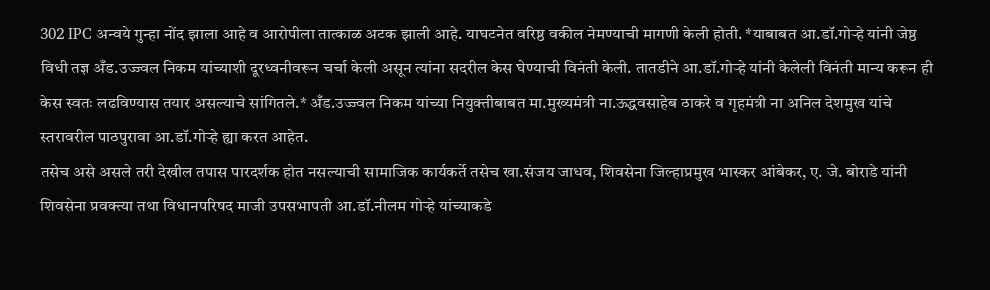302 IPC अन्वये गुन्हा नोंद झाला आहे व आरोपीला तात्काळ अटक झाली आहे. याघटनेत वरिष्ठ वकील नेमण्याची मागणी केली होती. *याबाबत आ.डॉ.गोऱ्हे यांनी जेष्ठ विधी तज्ञ अँड.उज्ज्वल निकम यांच्याशी दूरध्वनीवरून चर्चा केली असून त्यांना सदरील केस घेण्याची विनंती केली. तातडीने आ.डॉ.गोऱ्हे यांनी केलेली विनंती मान्य करून ही केस स्वतः लढविण्यास तयार असल्याचे सांगितले.* अँड.उज्ज्वल निकम यांच्या नियुक्तीबाबत मा.मुख्यमंत्री ना.ऊद्धवसाहेब ठाकरे व गृहमंत्री ना अनिल देशमुख यांचे स्तरावरील पाठपुरावा आ.डॉ.गोऱ्हे ह्या करत आहेत.
तसेच असे असले तरी देखील तपास पारदर्शक होत नसल्याची सामाजिक कार्यकर्ते तसेच खा.संजय जाधव, शिवसेना जिल्हाप्रमुख भास्कर आंबेकर, ए. जे. बोराडे यांनी शिवसेना प्रवक्त्या तथा विधानपरिषद माजी उपसभापती आ.डॉ.नीलम गोऱ्हे यांच्याकडे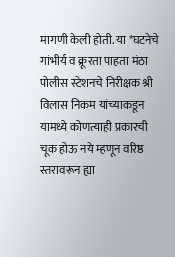मागणी केली होती. या *घटनेचे गांभीर्य व क्रूरता पाहता मंठा पोलीस स्टेशनचे निरीक्षक श्री विलास निकम यांच्याकडून यामध्ये कोणत्याही प्रकारची चूक होऊ नये म्हणून वरिष्ठ स्तरावरून ह्या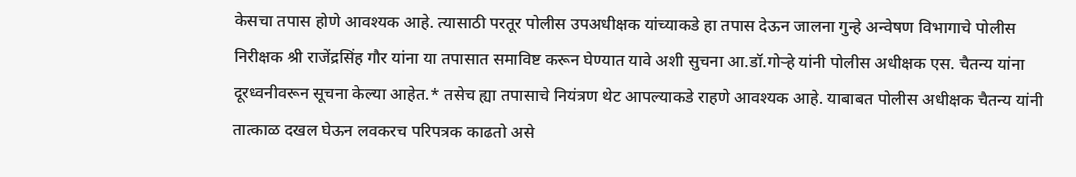केसचा तपास होणे आवश्यक आहे. त्यासाठी परतूर पोलीस उपअधीक्षक यांच्याकडे हा तपास देऊन जालना गुन्हे अन्वेषण विभागाचे पोलीस निरीक्षक श्री राजेंद्रसिंह गौर यांना या तपासात समाविष्ट करून घेण्यात यावे अशी सुचना आ.डॉ.गोऱ्हे यांनी पोलीस अधीक्षक एस. चैतन्य यांना दूरध्वनीवरून सूचना केल्या आहेत.* तसेच ह्या तपासाचे नियंत्रण थेट आपल्याकडे राहणे आवश्यक आहे. याबाबत पोलीस अधीक्षक चैतन्य यांनी तात्काळ दखल घेऊन लवकरच परिपत्रक काढतो असे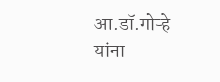आ.डॉ.गोऱ्हे यांना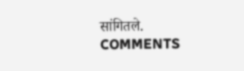सांगितले.
COMMENTS